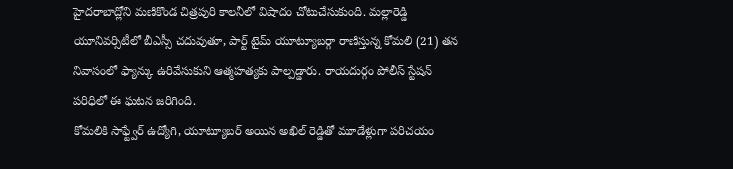హైదరాబాద్లోని మణికొండ చిత్రపురి కాలనీలో విషాదం చోటుచేసుకుంది. మల్లారెడ్డి యూనివర్సిటీలో బీఎస్సీ చదువుతూ, పార్ట్ టైమ్ యూట్యూబర్గా రాణిస్తున్న కోమలి (21) తన నివాసంలో ఫ్యాన్కు ఉరివేసుకుని ఆత్మహత్యకు పాల్పడ్డారు. రాయదుర్గం పోలీస్ స్టేషన్ పరిధిలో ఈ ఘటన జరిగింది.
కోమలికి సాఫ్ట్వేర్ ఉద్యోగి, యూట్యూబర్ అయిన అఖిల్ రెడ్డితో మూడేళ్లుగా పరిచయం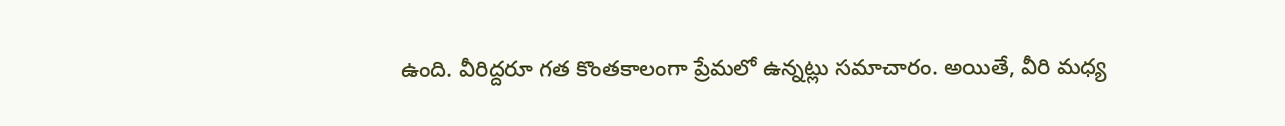ఉంది. వీరిద్దరూ గత కొంతకాలంగా ప్రేమలో ఉన్నట్లు సమాచారం. అయితే, వీరి మధ్య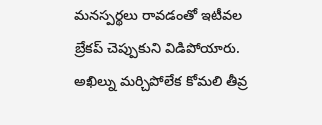మనస్పర్థలు రావడంతో ఇటీవల బ్రేకప్ చెప్పుకుని విడిపోయారు. అఖిల్ను మర్చిపోలేక కోమలి తీవ్ర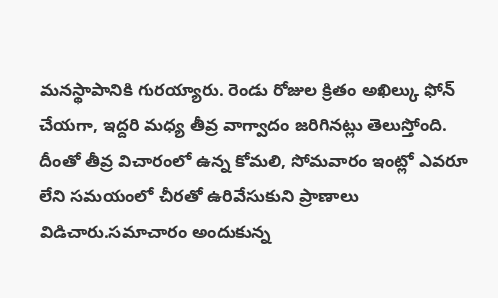మనస్థాపానికి గురయ్యారు. రెండు రోజుల క్రితం అఖిల్కు ఫోన్ చేయగా, ఇద్దరి మధ్య తీవ్ర వాగ్వాదం జరిగినట్లు తెలుస్తోంది. దీంతో తీవ్ర విచారంలో ఉన్న కోమలి, సోమవారం ఇంట్లో ఎవరూ లేని సమయంలో చీరతో ఉరివేసుకుని ప్రాణాలు విడిచారు.సమాచారం అందుకున్న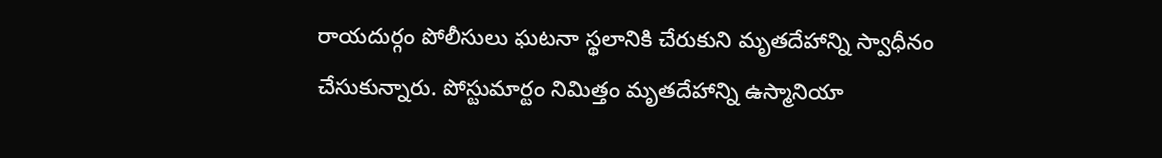రాయదుర్గం పోలీసులు ఘటనా స్థలానికి చేరుకుని మృతదేహాన్ని స్వాధీనం చేసుకున్నారు. పోస్టుమార్టం నిమిత్తం మృతదేహాన్ని ఉస్మానియా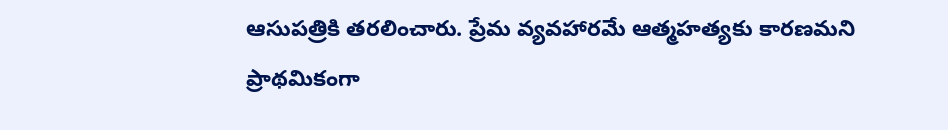ఆసుపత్రికి తరలించారు. ప్రేమ వ్యవహారమే ఆత్మహత్యకు కారణమని ప్రాథమికంగా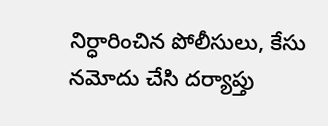నిర్ధారించిన పోలీసులు, కేసు నమోదు చేసి దర్యాప్తు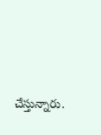చేస్తున్నారు.